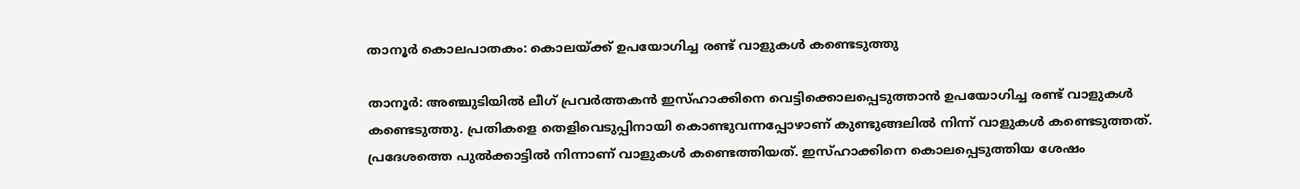താനൂര്‍ കൊലപാതകം: കൊലയ്ക്ക് ഉപയോഗിച്ച രണ്ട് വാളുകള്‍ കണ്ടെടുത്തു

താനൂര്‍: അഞ്ചുടിയില്‍ ലീഗ് പ്രവര്‍ത്തകന്‍ ഇസ്ഹാക്കിനെ വെട്ടിക്കൊലപ്പെടുത്താന്‍ ഉപയോഗിച്ച രണ്ട് വാളുകള്‍ കണ്ടെടുത്തു. പ്രതികളെ തെളിവെടുപ്പിനായി കൊണ്ടുവന്നപ്പോഴാണ് കുണ്ടുങ്ങലില്‍ നിന്ന് വാളുകള്‍ കണ്ടെടുത്തത്. പ്രദേശത്തെ പുല്‍ക്കാട്ടില്‍ നിന്നാണ് വാളുകള്‍ കണ്ടെത്തിയത്. ഇസ്ഹാക്കിനെ കൊലപ്പെടുത്തിയ ശേഷം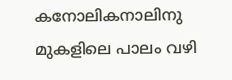കനോലികനാലിനു മുകളിലെ പാലം വഴി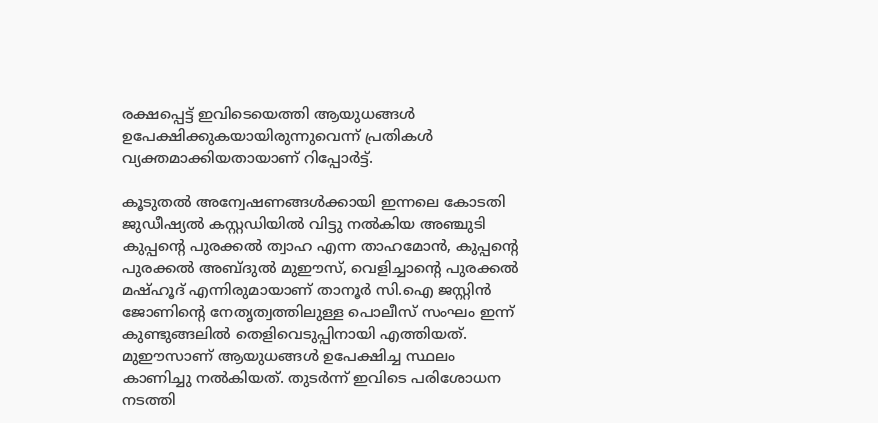രക്ഷപ്പെട്ട് ഇവിടെയെത്തി ആയുധങ്ങള്‍ ഉപേക്ഷിക്കുകയായിരുന്നുവെന്ന് പ്രതികള്‍ വ്യക്തമാക്കിയതായാണ് റിപ്പോര്‍ട്ട്.

കൂടുതല്‍ അന്വേഷണങ്ങള്‍ക്കായി ഇന്നലെ കോടതി ജുഡീഷ്യല്‍ കസ്റ്റഡിയില്‍ വിട്ടു നല്‍കിയ അഞ്ചുടി കുപ്പന്റെ പുരക്കല്‍ ത്വാഹ എന്ന താഹമോന്‍, കുപ്പന്റെ പുരക്കല്‍ അബ്ദുല്‍ മുഈസ്, വെളിച്ചാന്റെ പുരക്കല്‍ മഷ്ഹൂദ് എന്നിരുമായാണ് താനൂര്‍ സി.ഐ ജസ്റ്റിന്‍ ജോണിന്റെ നേതൃത്വത്തിലുള്ള പൊലീസ് സംഘം ഇന്ന് കുണ്ടുങ്ങലില്‍ തെളിവെടുപ്പിനായി എത്തിയത്. മുഈസാണ് ആയുധങ്ങള്‍ ഉപേക്ഷിച്ച സ്ഥലം കാണിച്ചു നല്‍കിയത്. തുടര്‍ന്ന് ഇവിടെ പരിശോധന നടത്തി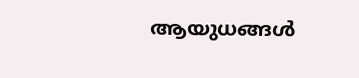ആയുധങ്ങള്‍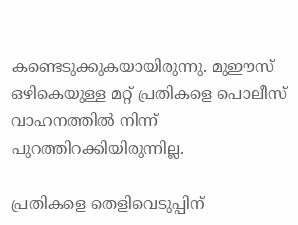കണ്ടെടുക്കുകയായിരുന്നു. മുഈസ് ഒഴികെയുള്ള മറ്റ് പ്രതികളെ പൊലീസ് വാഹനത്തില്‍ നിന്ന് പുറത്തിറക്കിയിരുന്നില്ല.

പ്രതികളെ തെളിവെടുപ്പിന്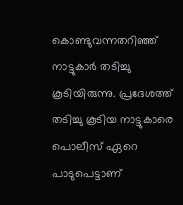കൊണ്ടുവന്നതറിഞ്ഞ് നാട്ടുകാര്‍ തടിച്ചു കൂടിയിരുന്നു. പ്രദേശത്ത് തടിച്ചു കൂടിയ നാട്ടുകാരെ പൊലീസ് ഏറെ പാടുപെട്ടാണ്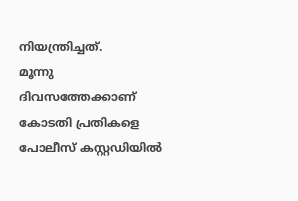നിയന്ത്രിച്ചത്.
മൂന്നു ദിവസത്തേക്കാണ് കോടതി പ്രതികളെ പോലീസ് കസ്റ്റഡിയില്‍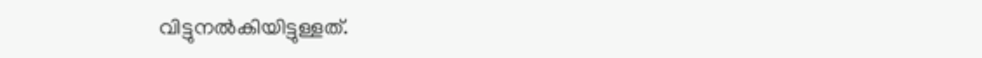വിട്ടുനല്‍കിയിട്ടുള്ളത്.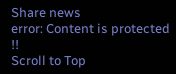Share news
error: Content is protected !!
Scroll to Top